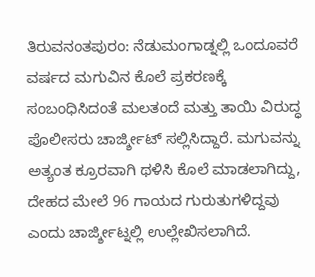ತಿರುವನಂತಪುರಂ: ನೆಡುಮಂಗಾಡ್ನಲ್ಲಿ ಒಂದೂವರೆ ವರ್ಷದ ಮಗುವಿನ ಕೊಲೆ ಪ್ರಕರಣಕ್ಕೆ ಸಂಬಂಧಿಸಿದಂತೆ ಮಲತಂದೆ ಮತ್ತು ತಾಯಿ ವಿರುದ್ಧ ಪೊಲೀಸರು ಚಾರ್ಜ್ಶೀಟ್ ಸಲ್ಲಿಸಿದ್ದಾರೆ. ಮಗುವನ್ನು ಅತ್ಯಂತ ಕ್ರೂರವಾಗಿ ಥಳಿಸಿ ಕೊಲೆ ಮಾಡಲಾಗಿದ್ದು, ದೇಹದ ಮೇಲೆ 96 ಗಾಯದ ಗುರುತುಗಳಿದ್ದವು ಎಂದು ಚಾರ್ಜ್ಶೀಟ್ನಲ್ಲಿ ಉಲ್ಲೇಖಿಸಲಾಗಿದೆ.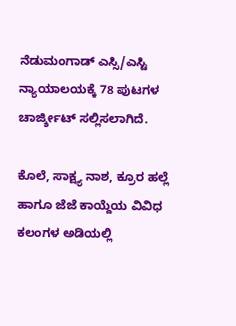ನೆಡುಮಂಗಾಡ್ ಎಸ್ಸಿ/ಎಸ್ಟಿ ನ್ಯಾಯಾಲಯಕ್ಕೆ 78 ಪುಟಗಳ ಚಾರ್ಜ್ಶೀಟ್ ಸಲ್ಲಿಸಲಾಗಿದೆ.

ಕೊಲೆ, ಸಾಕ್ಷ್ಯ ನಾಶ, ಕ್ರೂರ ಹಲ್ಲೆ ಹಾಗೂ ಜೆಜೆ ಕಾಯ್ದೆಯ ವಿವಿಧ ಕಲಂಗಳ ಅಡಿಯಲ್ಲಿ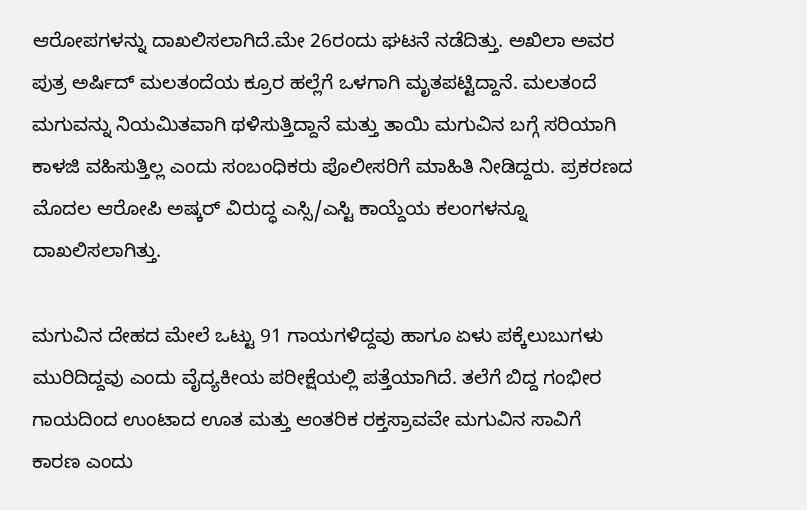ಆರೋಪಗಳನ್ನು ದಾಖಲಿಸಲಾಗಿದೆ.ಮೇ 26ರಂದು ಘಟನೆ ನಡೆದಿತ್ತು. ಅಖಿಲಾ ಅವರ ಪುತ್ರ ಅರ್ಷಿದ್ ಮಲತಂದೆಯ ಕ್ರೂರ ಹಲ್ಲೆಗೆ ಒಳಗಾಗಿ ಮೃತಪಟ್ಟಿದ್ದಾನೆ. ಮಲತಂದೆ ಮಗುವನ್ನು ನಿಯಮಿತವಾಗಿ ಥಳಿಸುತ್ತಿದ್ದಾನೆ ಮತ್ತು ತಾಯಿ ಮಗುವಿನ ಬಗ್ಗೆ ಸರಿಯಾಗಿ ಕಾಳಜಿ ವಹಿಸುತ್ತಿಲ್ಲ ಎಂದು ಸಂಬಂಧಿಕರು ಪೊಲೀಸರಿಗೆ ಮಾಹಿತಿ ನೀಡಿದ್ದರು. ಪ್ರಕರಣದ ಮೊದಲ ಆರೋಪಿ ಅಷ್ಕರ್ ವಿರುದ್ಧ ಎಸ್ಸಿ/ಎಸ್ಟಿ ಕಾಯ್ದೆಯ ಕಲಂಗಳನ್ನೂ ದಾಖಲಿಸಲಾಗಿತ್ತು.

ಮಗುವಿನ ದೇಹದ ಮೇಲೆ ಒಟ್ಟು 91 ಗಾಯಗಳಿದ್ದವು ಹಾಗೂ ಏಳು ಪಕ್ಕೆಲುಬುಗಳು ಮುರಿದಿದ್ದವು ಎಂದು ವೈದ್ಯಕೀಯ ಪರೀಕ್ಷೆಯಲ್ಲಿ ಪತ್ತೆಯಾಗಿದೆ. ತಲೆಗೆ ಬಿದ್ದ ಗಂಭೀರ ಗಾಯದಿಂದ ಉಂಟಾದ ಊತ ಮತ್ತು ಆಂತರಿಕ ರಕ್ತಸ್ರಾವವೇ ಮಗುವಿನ ಸಾವಿಗೆ ಕಾರಣ ಎಂದು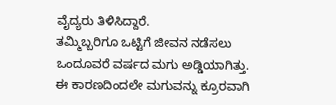ವೈದ್ಯರು ತಿಳಿಸಿದ್ದಾರೆ.
ತಮ್ಮಿಬ್ಬರಿಗೂ ಒಟ್ಟಿಗೆ ಜೀವನ ನಡೆಸಲು ಒಂದೂವರೆ ವರ್ಷದ ಮಗು ಅಡ್ಡಿಯಾಗಿತ್ತು. ಈ ಕಾರಣದಿಂದಲೇ ಮಗುವನ್ನು ಕ್ರೂರವಾಗಿ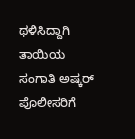ಥಳಿಸಿದ್ದಾಗಿ ತಾಯಿಯ ಸಂಗಾತಿ ಅಷ್ಕರ್ ಪೊಲೀಸರಿಗೆ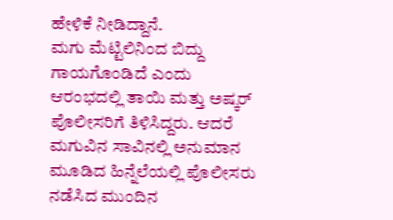ಹೇಳಿಕೆ ನೀಡಿದ್ದಾನೆ.
ಮಗು ಮೆಟ್ಟಿಲಿನಿಂದ ಬಿದ್ದು ಗಾಯಗೊಂಡಿದೆ ಎಂದು ಆರಂಭದಲ್ಲಿ ತಾಯಿ ಮತ್ತು ಅಷ್ಕರ್ ಪೊಲೀಸರಿಗೆ ತಿಳಿಸಿದ್ದರು. ಆದರೆ ಮಗುವಿನ ಸಾವಿನಲ್ಲಿ ಅನುಮಾನ ಮೂಡಿದ ಹಿನ್ನೆಲೆಯಲ್ಲಿ ಪೊಲೀಸರು ನಡೆಸಿದ ಮುಂದಿನ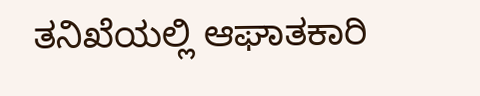ತನಿಖೆಯಲ್ಲಿ ಆಘಾತಕಾರಿ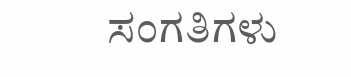ಸಂಗತಿಗಳು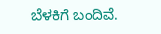ಬೆಳಕಿಗೆ ಬಂದಿವೆ.